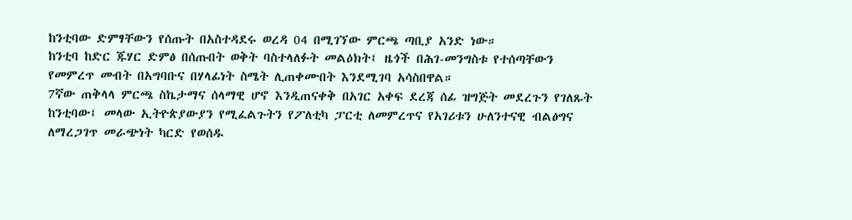ከንቲባው ድምፃቸውን የሰጡት በአስተዳደሩ ወረዳ 04 በሚገኘው ምርጫ ጣቢያ አንድ ነው።
ከንቲባ ከድር ጁሃር ድምፅ በሰጡበት ወቅት ባስተላለፉት መልዕክት፤ ዜጎች በሕገ-መንግስቱ የተሰጣቸውን የመምረጥ መብት በአግባቡና በሃላፊነት ስሜት ሊጠቀሙበት እንደሚገባ አሳስበዋል።
7ኛው ጠቅላላ ምርጫ ስኬታማና ሰላማዊ ሆኖ እንዲጠናቀቅ በአገር አቀፍ ደረጃ ሰፊ ዝግጅት መደረጉን የገለጹት ከንቲባው፤ መላው ኢትዮጵያውያን የሚፈልጉትን የፖለቲካ ፓርቲ ለመምረጥና የአገሪቱን ሁለንተናዊ ብልፅግና ለማረጋገጥ መራጭነት ካርድ የወሰዱ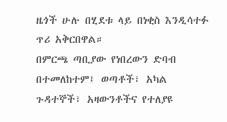ዜጎች ሁሉ በሂደቱ ላይ በነቂስ እንዲሳተፉ ጥሪ አቅርበዋል።
በምርጫ ጣቢያው የነበረውን ድባብ በተመለከተም፤ ወጣቶች፣ አካል ጉዳተኞች፣ አዛውንቶችና የተለያዩ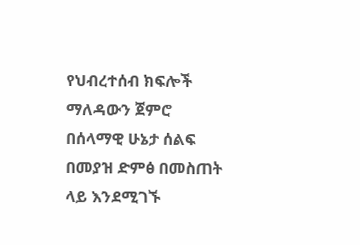የህብረተሰብ ክፍሎች ማለዳውን ጀምሮ በሰላማዊ ሁኔታ ሰልፍ በመያዝ ድምፅ በመስጠት ላይ እንደሚገኙ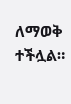ለማወቅ ተችሏል።